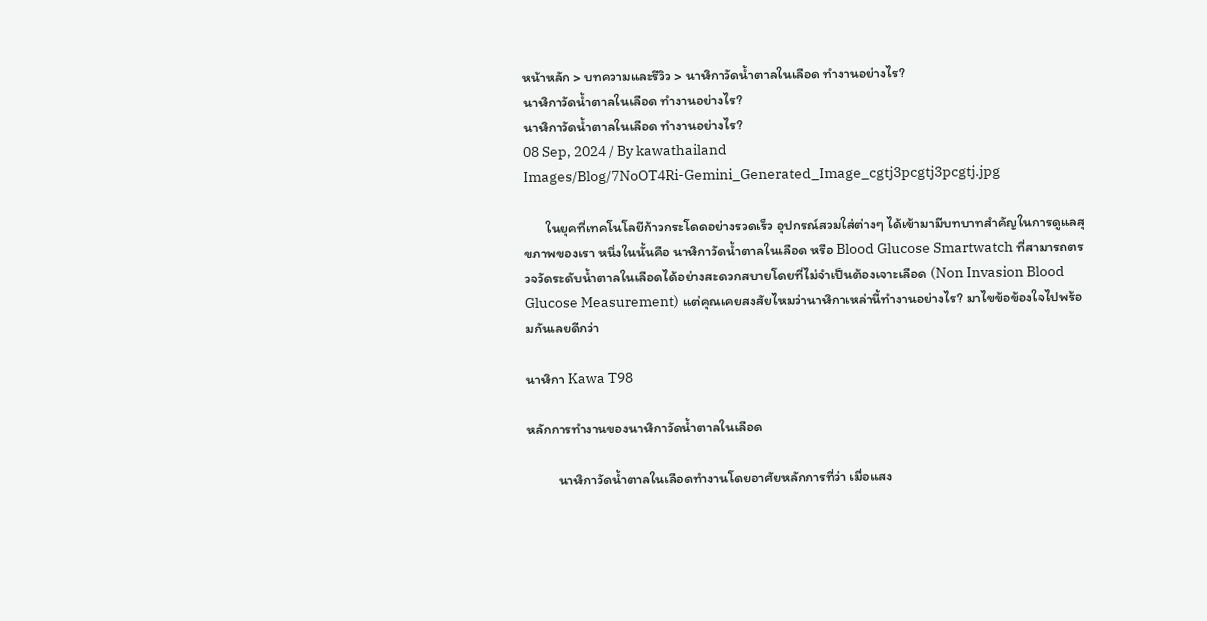หน้าหลัก > บทความและรีวิว > นาฬิกาวัดน้ำตาลในเลือด ทำงานอย่างไร?
นาฬิกาวัดน้ำตาลในเลือด ทำงานอย่างไร?
นาฬิกาวัดน้ำตาลในเลือด ทำงานอย่างไร?
08 Sep, 2024 / By kawathailand
Images/Blog/7NoOT4Ri-Gemini_Generated_Image_cgtj3pcgtj3pcgtj.jpg

       ในยุคที่เทคโนโลยีก้าวกระโดดอย่างรวดเร็ว อุปกรณ์สวมใส่ต่างๆ ได้เข้ามามีบทบาทสำคัญในการดูแลสุขภาพของเรา หนึ่งในนั้นคือ นาฬิกาวัดน้ำตาลในเลือด หรือ Blood Glucose Smartwatch ที่สามารถตรวจวัดระดับน้ำตาลในเลือดได้อย่างสะดวกสบายโดยที่ไม่จำเป็นต้องเจาะเลือด (Non Invasion Blood Glucose Measurement) แต่คุณเคยสงสัยไหมว่านาฬิกาเหล่านี้ทำงานอย่างไร? มาไขข้อข้องใจไปพร้อมกันเลยดีกว่า

นาฬิกา Kawa T98

หลักการทำงานของนาฬิกาวัดน้ำตาลในเลือด

          นาฬิกาวัดน้ำตาลในเลือดทำงานโดยอาศัยหลักการที่ว่า เมื่อแสง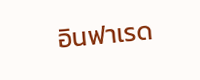อินฟาเรด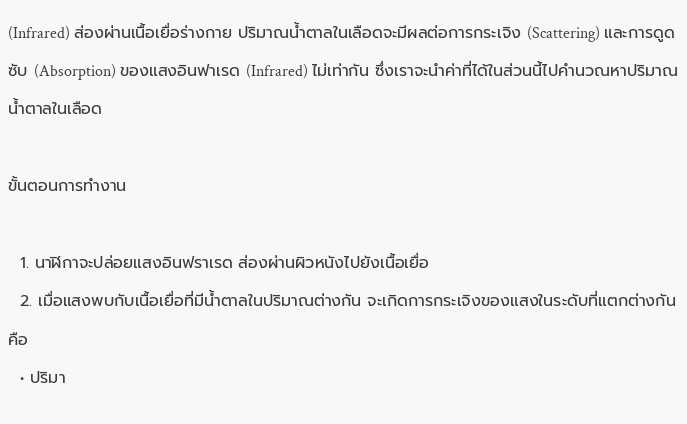(Infrared) ส่องผ่านเนื้อเยื่อร่างกาย ปริมาณน้ำตาลในเลือดจะมีผลต่อการกระเจิง (Scattering) และการดูดซับ (Absorption) ของแสงอินฟาเรด (Infrared) ไม่เท่ากัน ซึ่งเราจะนำค่าที่ได้ในส่วนนี้ไปคำนวณหาปริมาณน้ำตาลในเลือด

ขั้นตอนการทำงาน

  1. นาฬิกาจะปล่อยแสงอินฟราเรด ส่องผ่านผิวหนังไปยังเนื้อเยื่อ
  2. เมื่อแสงพบกับเนื้อเยื่อที่มีน้ำตาลในปริมาณต่างกัน จะเกิดการกระเจิงของแสงในระดับที่แตกต่างกัน คือ
  • ปริมา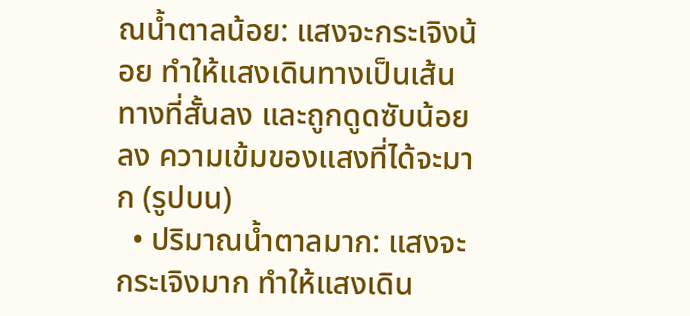ณน้ำตาลน้อย: แสงจะกระเจิงน้อย ทำให้แสงเดินทางเป็นเส้นทางที่สั้นลง และถูกดูดซับน้อยลง ความเข้มของแสงที่ได้จะมาก (รูปบน)
  • ปริมาณน้ำตาลมาก: แสงจะกระเจิงมาก ทำให้แสงเดิน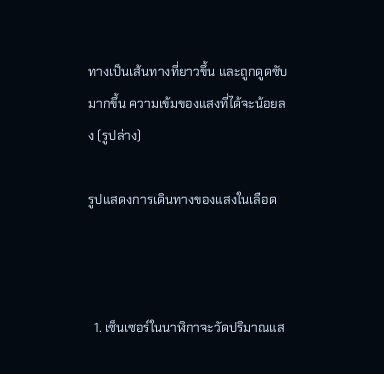ทางเป็นเส้นทางที่ยาวขึ้น และถูกดูดซับมากขึ้น ความเข้มของแสงที่ได้จะน้อยลง (รูปล่าง)

รูปแสดงการเดินทางของแสงในเลือด



  1. เซ็นเซอร์ในนาฬิกาจะวัดปริมาณแส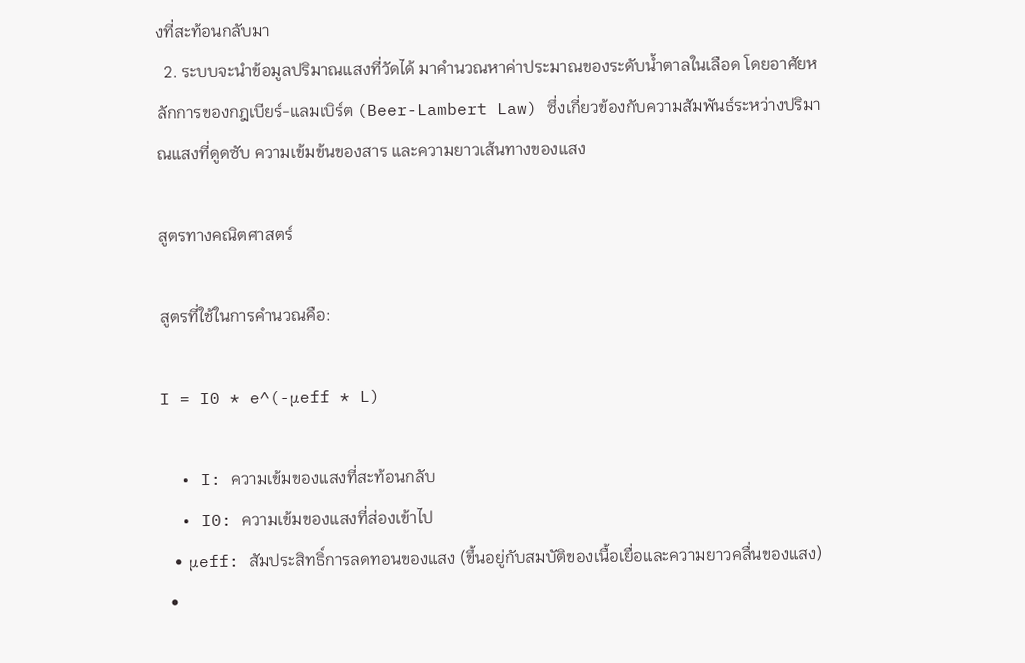งที่สะท้อนกลับมา
  2. ระบบจะนำข้อมูลปริมาณแสงที่วัดได้ มาคำนวณหาค่าประมาณของระดับน้ำตาลในเลือด โดยอาศัยหลักการของกฎเบียร์-แลมเบิร์ต (Beer-Lambert Law) ซึ่งเกี่ยวข้องกับความสัมพันธ์ระหว่างปริมาณแสงที่ดูดซับ ความเข้มข้นของสาร และความยาวเส้นทางของแสง

สูตรทางคณิตศาสตร์

สูตรที่ใช้ในการคำนวณคือ:

I = I0 * e^(-μeff * L)

  • I: ความเข้มของแสงที่สะท้อนกลับ
  • I0: ความเข้มของแสงที่ส่องเข้าไป
  • μeff: สัมประสิทธิ์การลดทอนของแสง (ขึ้นอยู่กับสมบัติของเนื้อเยื่อและความยาวคลื่นของแสง)
  •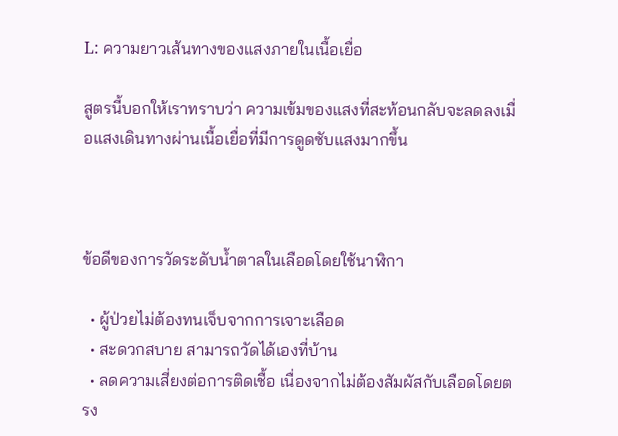L: ความยาวเส้นทางของแสงภายในเนื้อเยื่อ

สูตรนี้บอกให้เราทราบว่า ความเข้มของแสงที่สะท้อนกลับจะลดลงเมื่อแสงเดินทางผ่านเนื้อเยื่อที่มีการดูดซับแสงมากขึ้น



ข้อดีของการวัดระดับน้ำตาลในเลือดโดยใช้นาฬิกา

  • ผู้ป่วยไม่ต้องทนเจ็บจากการเจาะเลือด
  • สะดวกสบาย สามารถวัดได้เองที่บ้าน
  • ลดความเสี่ยงต่อการติดเชื้อ เนื่องจากไม่ต้องสัมผัสกับเลือดโดยตรง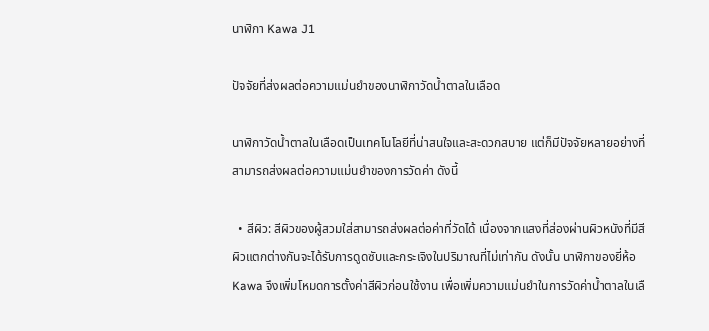นาฬิกา Kawa J1

ปัจจัยที่ส่งผลต่อความแม่นยำของนาฬิกาวัดน้ำตาลในเลือด

นาฬิกาวัดน้ำตาลในเลือดเป็นเทคโนโลยีที่น่าสนใจและสะดวกสบาย แต่ก็มีปัจจัยหลายอย่างที่สามารถส่งผลต่อความแม่นยำของการวัดค่า ดังนี้

  • สีผิว: สีผิวของผู้สวมใส่สามารถส่งผลต่อค่าที่วัดได้ เนื่องจากแสงที่ส่องผ่านผิวหนังที่มีสีผิวแตกต่างกันจะได้รับการดูดซับและกระเจิงในปริมาณที่ไม่เท่ากัน ดังนั้น นาฬิกาของยี่ห้อ Kawa จึงเพิ่มโหมดการตั้งค่าสีผิวก่อนใช้งาน เพื่อเพิ่มความแม่นยำในการวัดค่าน้ำตาลในเลื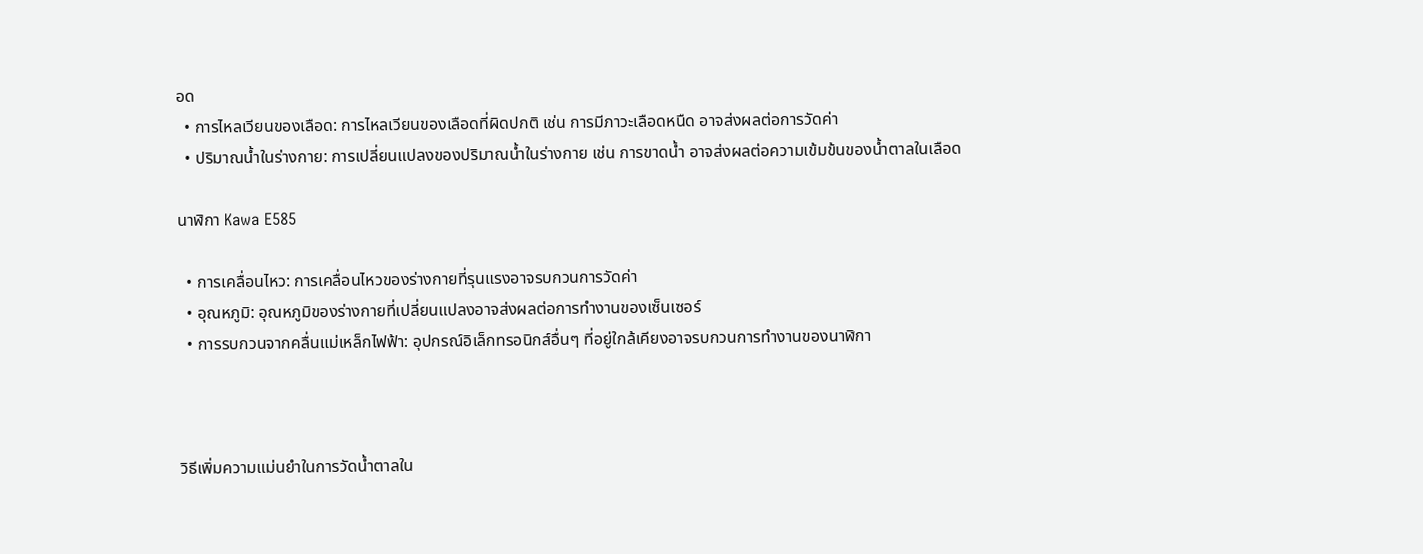อด
  • การไหลเวียนของเลือด: การไหลเวียนของเลือดที่ผิดปกติ เช่น การมีภาวะเลือดหนืด อาจส่งผลต่อการวัดค่า
  • ปริมาณน้ำในร่างกาย: การเปลี่ยนแปลงของปริมาณน้ำในร่างกาย เช่น การขาดน้ำ อาจส่งผลต่อความเข้มข้นของน้ำตาลในเลือด

นาฬิกา Kawa E585

  • การเคลื่อนไหว: การเคลื่อนไหวของร่างกายที่รุนแรงอาจรบกวนการวัดค่า
  • อุณหภูมิ: อุณหภูมิของร่างกายที่เปลี่ยนแปลงอาจส่งผลต่อการทำงานของเซ็นเซอร์
  • การรบกวนจากคลื่นแม่เหล็กไฟฟ้า: อุปกรณ์อิเล็กทรอนิกส์อื่นๆ ที่อยู่ใกล้เคียงอาจรบกวนการทำงานของนาฬิกา



วิธีเพิ่มความแม่นยำในการวัดน้ำตาลใน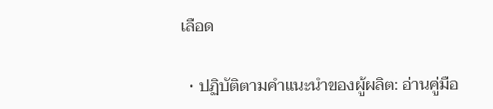เลือด

  • ปฏิบัติตามคำแนะนำของผู้ผลิต: อ่านคู่มือ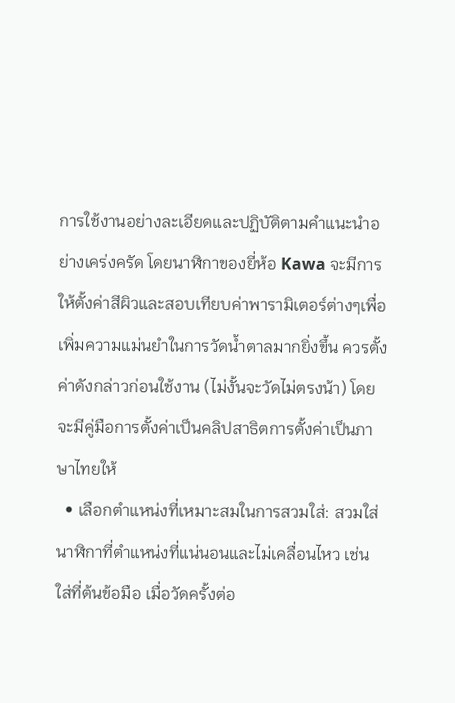การใช้งานอย่างละเอียดและปฏิบัติตามคำแนะนำอย่างเคร่งครัด โดยนาฬิกาของยี่ห้อ Kawa จะมีการให้ตั้งค่าสีผิวและสอบเทียบค่าพารามิเตอร์ต่างๆเพื่อเพิ่มความแม่นยำในการวัดน้ำตาลมากยิ่งขึ้น ควรตั้งค่าดังกล่าวก่อนใช้งาน (ไม่งั้นจะวัดไม่ตรงน้า) โดยจะมีคู่มือการตั้งค่าเป็นคลิปสาธิตการตั้งค่าเป็นภาษาไทยให้
  • เลือกตำแหน่งที่เหมาะสมในการสวมใส่: สวมใส่นาฬิกาที่ตำแหน่งที่แน่นอนและไม่เคลื่อนไหว เช่น ใส่ที่ต้นข้อมือ เมื่อวัดครั้งต่อ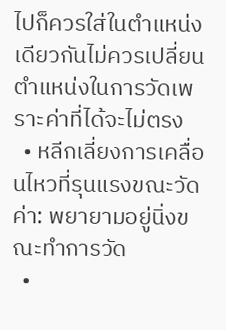ไปก็ควรใส่ในตำแหน่งเดียวกันไม่ควรเปลี่ยนตำแหน่งในการวัดเพราะค่าที่ได้จะไม่ตรง
  • หลีกเลี่ยงการเคลื่อนไหวที่รุนแรงขณะวัดค่า: พยายามอยู่นิ่งขณะทำการวัด
  •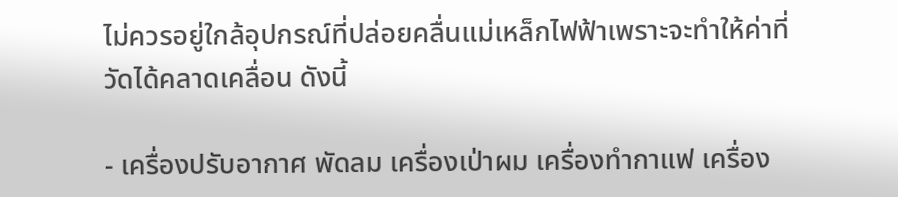ไม่ควรอยู่ใกล้อุปกรณ์ที่ปล่อยคลื่นแม่เหล็กไฟฟ้าเพราะจะทำให้ค่าที่วัดได้คลาดเคลื่อน ดังนี้

- เครื่องปรับอากาศ พัดลม เครื่องเป่าผม เครื่องทำกาแฟ เครื่อง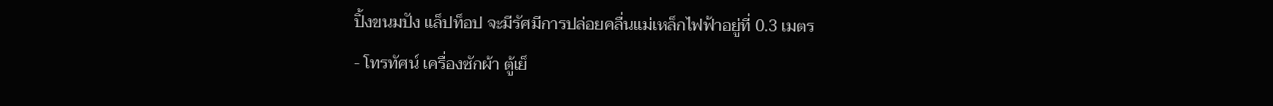ปิ้งขนมปัง แล็ปท็อป จะมีรัศมีการปล่อยคลื่นแม่เหล็กไฟฟ้าอยู่ที่ 0.3 เมตร
- โทรทัศน์ เครื่องซักผ้า ตู้เย็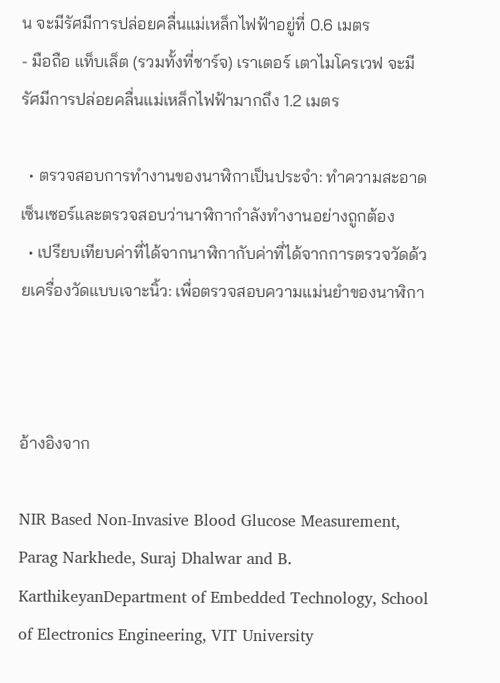น จะมีรัศมีการปล่อยคลื่นแม่เหล็กไฟฟ้าอยู่ที่ 0.6 เมตร
- มือถือ แท็บเล็ต (รวมทั้งที่ชาร์จ) เราเตอร์ เตาไมโครเวฟ จะมีรัศมีการปล่อยคลื่นแม่เหล็กไฟฟ้ามากถึง 1.2 เมตร

  • ตรวจสอบการทำงานของนาฬิกาเป็นประจำ: ทำความสะอาดเซ็นเซอร์และตรวจสอบว่านาฬิกากำลังทำงานอย่างถูกต้อง
  • เปรียบเทียบค่าที่ได้จากนาฬิกากับค่าที่ได้จากการตรวจวัดด้วยเครื่องวัดแบบเจาะนิ้ว: เพื่อตรวจสอบความแม่นยำของนาฬิกา



อ้างอิงจาก

NIR Based Non-Invasive Blood Glucose Measurement, Parag Narkhede, Suraj Dhalwar and B. KarthikeyanDepartment of Embedded Technology, School of Electronics Engineering, VIT University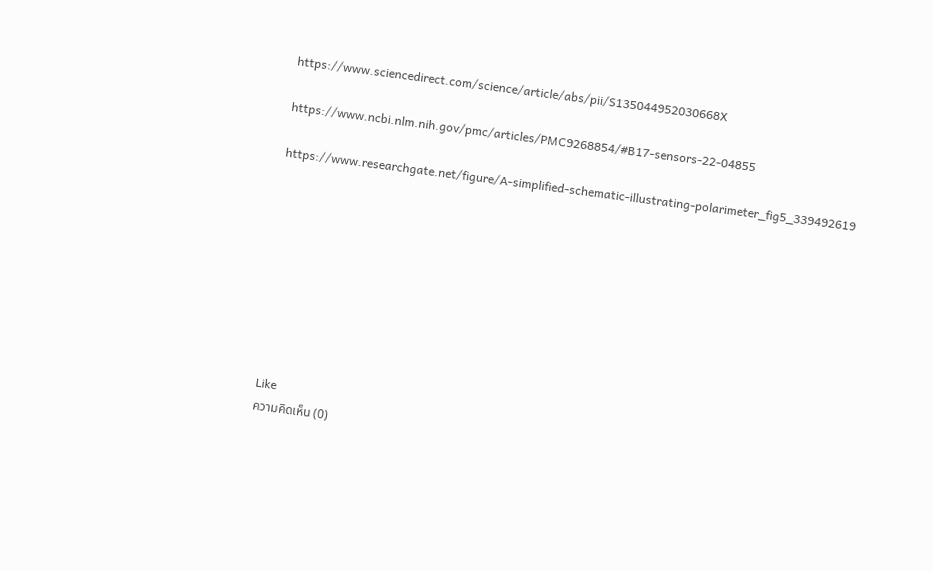https://www.sciencedirect.com/science/article/abs/pii/S135044952030668X

https://www.ncbi.nlm.nih.gov/pmc/articles/PMC9268854/#B17-sensors-22-04855

https://www.researchgate.net/figure/A-simplified-schematic-illustrating-polarimeter_fig5_339492619









Like
ความคิดเห็น (0)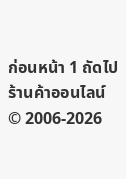ก่อนหน้า 1 ถัดไป
ร้านค้าออนไลน์
© 2006-2026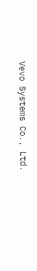Vevo Systems Co., Ltd.